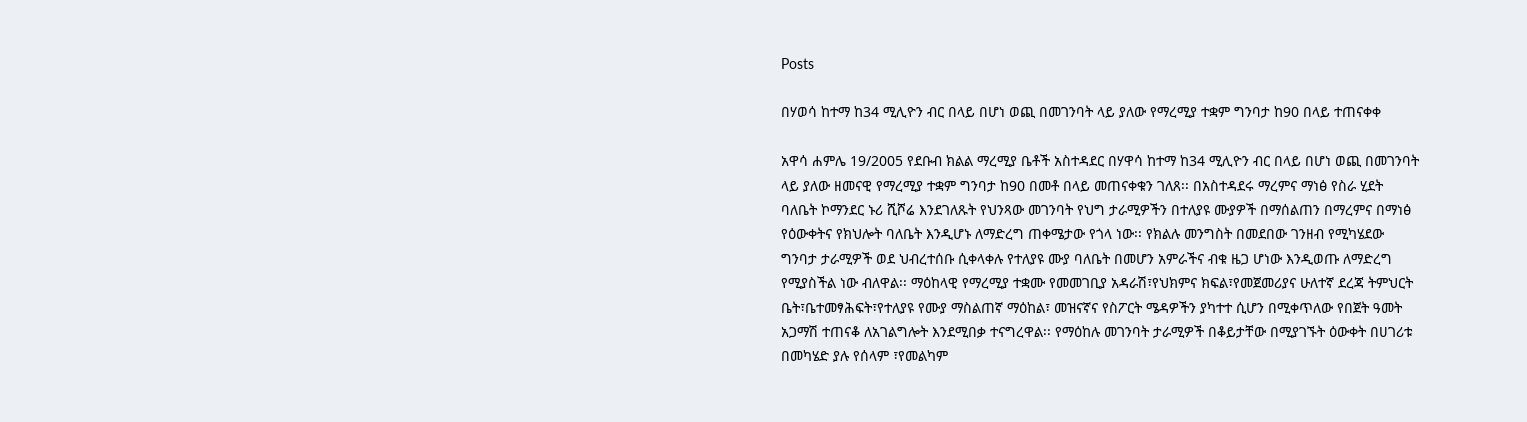Posts

በሃወሳ ከተማ ከ34 ሚሊዮን ብር በላይ በሆነ ወጪ በመገንባት ላይ ያለው የማረሚያ ተቋም ግንባታ ከ90 በላይ ተጠናቀቀ

አዋሳ ሐምሌ 19/2005 የደቡብ ክልል ማረሚያ ቤቶች አስተዳደር በሃዋሳ ከተማ ከ34 ሚሊዮን ብር በላይ በሆነ ወጪ በመገንባት ላይ ያለው ዘመናዊ የማረሚያ ተቋም ግንባታ ከ90 በመቶ በላይ መጠናቀቁን ገለጸ፡፡ በአስተዳደሩ ማረምና ማነፅ የስራ ሂደት ባለቤት ኮማንደር ኑሪ ሺሾሬ እንደገለጹት የህንጻው መገንባት የህግ ታራሚዎችን በተለያዩ ሙያዎች በማሰልጠን በማረምና በማነፅ የዕውቀትና የክህሎት ባለቤት እንዲሆኑ ለማድረግ ጠቀሜታው የጎላ ነው፡፡ የክልሉ መንግስት በመደበው ገንዘብ የሚካሄደው ግንባታ ታራሚዎች ወደ ህብረተሰቡ ሲቀላቀሉ የተለያዩ ሙያ ባለቤት በመሆን አምራችና ብቁ ዜጋ ሆነው እንዲወጡ ለማድረግ የሚያስችል ነው ብለዋል፡፡ ማዕከላዊ የማረሚያ ተቋሙ የመመገቢያ አዳራሽ፣የህክምና ክፍል፣የመጀመሪያና ሁለተኛ ደረጃ ትምህርት ቤት፣ቤተመፃሕፍት፣የተለያዩ የሙያ ማስልጠኛ ማዕከል፣ መዝናኛና የስፖርት ሜዳዎችን ያካተተ ሲሆን በሚቀጥለው የበጀት ዓመት አጋማሽ ተጠናቆ ለአገልግሎት እንደሚበቃ ተናግረዋል፡፡ የማዕከሉ መገንባት ታራሚዎች በቆይታቸው በሚያገኙት ዕውቀት በሀገሪቱ በመካሄድ ያሉ የሰላም ፣የመልካም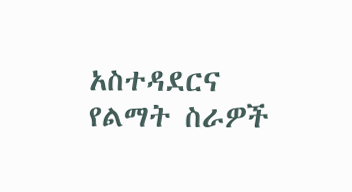አስተዳደርና የልማት ስራዎች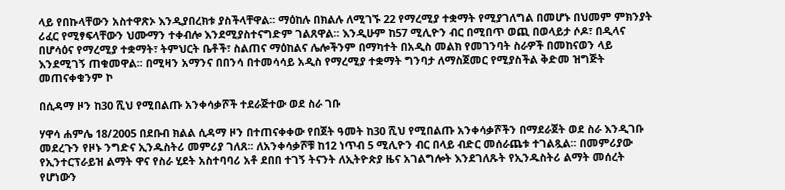ላይ የበኩላቸውን አስተዋጽኦ እንዲያበረክቱ ያስችላቸዋል፡፡ ማዕከሉ በክልሉ ለሚገኙ 22 የማረሚያ ተቋማት የሚያገለግል በመሆኑ በህመም ምክንያት ሪፈር የሚፃፍላቸውን ህሙማን ተቀብሎ እንደሚያስተናግድም ገልጸዋል፡፡ እንዲሁም ከ57 ሚሊዮን ብር በሚበጥ ወጪ በወላይታ ሶዶ፣ በዲላና በሆሳዕና የማረሚያ ተቋማት፣ ትምህርት ቤቶች፣ ስልጠና ማዕከልና ሌሎችንም በማካተት በአዲስ መልክ የመገንባት ስራዎች በመከናወን ላይ እንደሚገኝ ጠቁመዋል፡፡ በሚዛን አማንና በበንሳ በተመሳሳይ አዲስ የማረሚያ ተቋማት ግንባታ ለማስጀመር የሚያስችል ቅድመ ዝግጅት መጠናቀቁንም ኮ

በሲዳማ ዞን ከ30 ሺህ የሚበልጡ አንቀሳቃሾች ተደራጅተው ወደ ስራ ገቡ

ሃዋሳ ሐምሌ 18/2005 በደቡብ ክልል ሲዳማ ዞን በተጠናቀቀው የበጀት ዓመት ከ30 ሺህ የሚበልጡ አንቀሳቃሾችን በማደራጀት ወደ ስራ እንዲገቡ መደረጉን የዞኑ ንግድና ኢንዱስትሪ መምሪያ ገለጸ፡፡ ለአንቀሳቃሾቹ ከ12 ነጥብ 5 ሚሊዮን ብር በላይ ብድር መሰራጨቱ ተገልጿል፡፡ በመምሪያው የኢንተርፕራይዝ ልማት ዋና የስራ ሂደት አስተባባሪ አቶ ደበበ ተገኝ ትናንት ለኢትዮጵያ ዜና አገልግሎት እንደገለጹት የኢንዱስትሪ ልማት መሰረት የሆነውን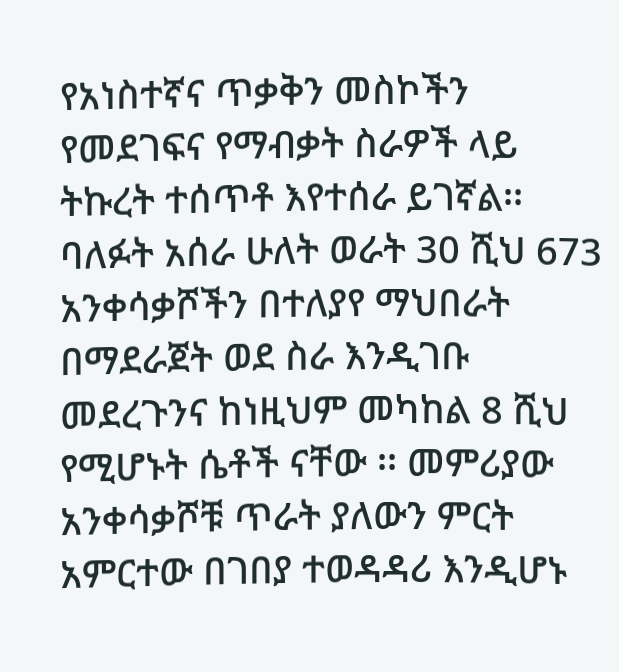የአነስተኛና ጥቃቅን መስኮችን የመደገፍና የማብቃት ስራዎች ላይ ትኩረት ተሰጥቶ እየተሰራ ይገኛል፡፡ ባለፉት አሰራ ሁለት ወራት 30 ሺህ 673 አንቀሳቃሾችን በተለያየ ማህበራት በማደራጀት ወደ ስራ እንዲገቡ መደረጉንና ከነዚህም መካከል 8 ሺህ የሚሆኑት ሴቶች ናቸው ፡፡ መምሪያው አንቀሳቃሾቹ ጥራት ያለውን ምርት አምርተው በገበያ ተወዳዳሪ እንዲሆኑ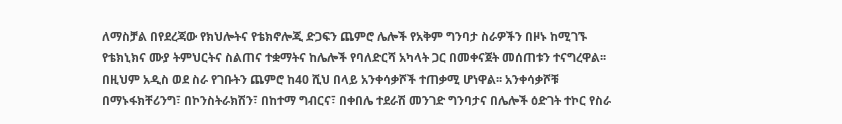ለማስቻል በየደረጃው የክህሎትና የቴክኖሎጂ ድጋፍን ጨምሮ ሌሎች የአቅም ግንባታ ስራዎችን በዞኑ ከሚገኙ የቴክኒክና ሙያ ትምህርትና ስልጠና ተቋማትና ከሌሎች የባለድርሻ አካላት ጋር በመቀናጀት መሰጠቱን ተናግረዋል፡፡ በዚህም አዲስ ወደ ስራ የገቡትን ጨምሮ ከ40 ሺህ በላይ አንቀሳቃሾች ተጠቃሚ ሆነዋል፡፡ አንቀሳቃሾቹ በማኑፋክቸሪንግ፣ በኮንስትራክሽን፣ በከተማ ግብርና፣ በቀበሌ ተደራሽ መንገድ ግንባታና በሌሎች ዕድገት ተኮር የስራ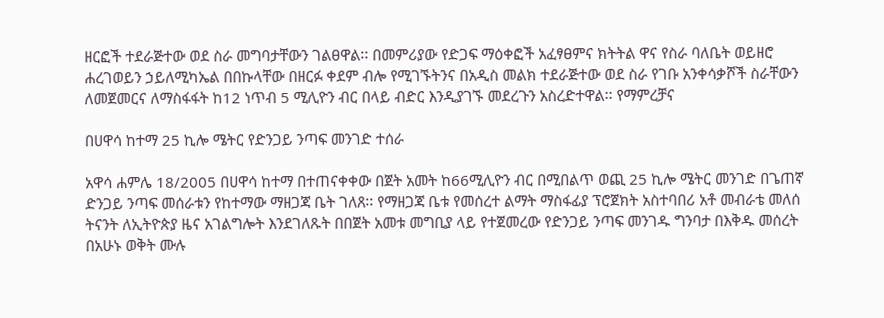ዘርፎች ተደራጅተው ወደ ስራ መግባታቸውን ገልፀዋል፡፡ በመምሪያው የድጋፍ ማዕቀፎች አፈፃፀምና ክትትል ዋና የስራ ባለቤት ወይዘሮ ሐረገወይን ኃይለሚካኤል በበኩላቸው በዘርፉ ቀደም ብሎ የሚገኙትንና በአዲስ መልክ ተደራጅተው ወደ ስራ የገቡ አንቀሳቃሾች ስራቸውን ለመጀመርና ለማስፋፋት ከ12 ነጥብ 5 ሚሊዮን ብር በላይ ብድር እንዲያገኙ መደረጉን አስረድተዋል፡፡ የማምረቻና

በሀዋሳ ከተማ 25 ኪሎ ሜትር የድንጋይ ንጣፍ መንገድ ተሰራ

አዋሳ ሐምሌ 18/2005 በሀዋሳ ከተማ በተጠናቀቀው በጀት አመት ከ66ሚሊዮን ብር በሚበልጥ ወጪ 25 ኪሎ ሜትር መንገድ በጌጠኛ ድንጋይ ንጣፍ መሰራቱን የከተማው ማዘጋጃ ቤት ገለጸ፡፡ የማዘጋጃ ቤቱ የመሰረተ ልማት ማስፋፊያ ፕሮጀክት አስተባበሪ አቶ መብራቴ መለሰ ትናንት ለኢትዮጵያ ዜና አገልግሎት እንደገለጹት በበጀት አመቱ መግቢያ ላይ የተጀመረው የድንጋይ ንጣፍ መንገዱ ግንባታ በእቅዱ መሰረት በአሁኑ ወቅት ሙሉ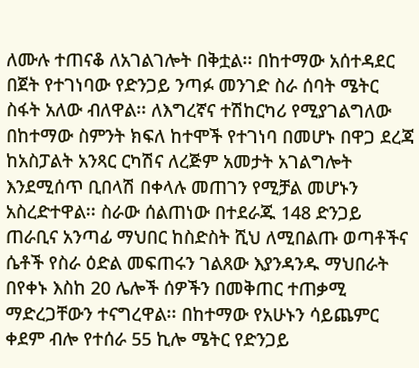ለሙሉ ተጠናቆ ለአገልገሎት በቅቷል፡፡ በከተማው አሰተዳደር በጀት የተገነባው የድንጋይ ንጣፉ መንገድ ስራ ሰባት ሜትር ስፋት አለው ብለዋል፡፡ ለእግረኛና ተሽከርካሪ የሚያገልግለው በከተማው ስምንት ክፍለ ከተሞች የተገነባ በመሆኑ በዋጋ ደረጃ ከአስፓልት አንጻር ርካሽና ለረጅም አመታት አገልግሎት እንደሚሰጥ ቢበላሽ በቀላሉ መጠገን የሚቻል መሆኑን አስረድተዋል፡፡ ስራው ሰልጠነው በተደራጁ 148 ድንጋይ ጠራቢና አንጣፊ ማህበር ከስድስት ሺህ ለሚበልጡ ወጣቶችና ሴቶች የስራ ዕድል መፍጠሩን ገልጸው እያንዳንዱ ማህበራት በየቀኑ እስከ 20 ሌሎች ሰዎችን በመቅጠር ተጠቃሚ ማድረጋቸውን ተናግረዋል፡፡ በከተማው የአሁኑን ሳይጨምር ቀደም ብሎ የተሰራ 55 ኪሎ ሜትር የድንጋይ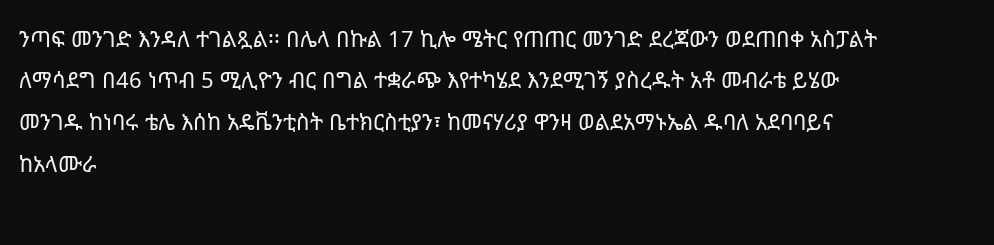ንጣፍ መንገድ እንዳለ ተገልጿል፡፡ በሌላ በኩል 17 ኪሎ ሜትር የጠጠር መንገድ ደረጃውን ወደጠበቀ አስፓልት ለማሳደግ በ46 ነጥብ 5 ሚሊዮን ብር በግል ተቋራጭ እየተካሄደ እንደሚገኝ ያስረዱት አቶ መብራቴ ይሄው መንገዱ ከነባሩ ቴሌ እሰከ አዴቬንቲስት ቤተክርስቲያን፣ ከመናሃሪያ ዋንዛ ወልደአማኑኤል ዱባለ አደባባይና ከአላሙራ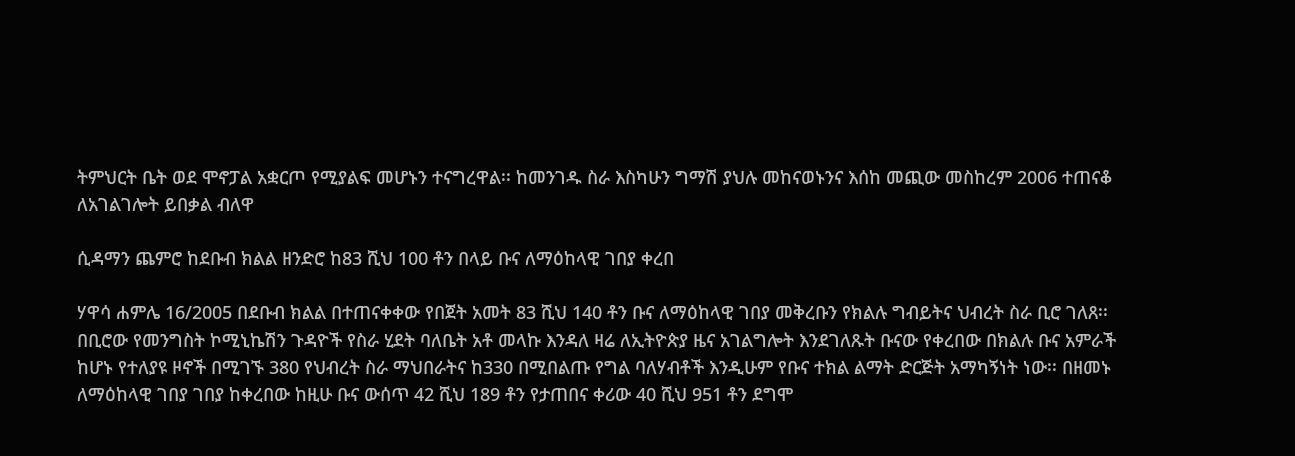ትምህርት ቤት ወደ ሞኖፓል አቋርጦ የሚያልፍ መሆኑን ተናግረዋል፡፡ ከመንገዱ ስራ እስካሁን ግማሽ ያህሉ መከናወኑንና እሰከ መጪው መስከረም 2006 ተጠናቆ ለአገልገሎት ይበቃል ብለዋ

ሲዳማን ጨምሮ ከደቡብ ክልል ዘንድሮ ከ83 ሺህ 100 ቶን በላይ ቡና ለማዕከላዊ ገበያ ቀረበ

ሃዋሳ ሐምሌ 16/2005 በደቡብ ክልል በተጠናቀቀው የበጀት አመት 83 ሺህ 140 ቶን ቡና ለማዕከላዊ ገበያ መቅረቡን የክልሉ ግብይትና ህብረት ስራ ቢሮ ገለጸ፡፡ በቢሮው የመንግስት ኮሚኒኬሽን ጉዳዮች የስራ ሂደት ባለቤት አቶ መላኩ እንዳለ ዛሬ ለኢትዮጵያ ዜና አገልግሎት እንደገለጹት ቡናው የቀረበው በክልሉ ቡና አምራች ከሆኑ የተለያዩ ዞኖች በሚገኙ 380 የህብረት ስራ ማህበራትና ከ330 በሚበልጡ የግል ባለሃብቶች እንዲሁም የቡና ተክል ልማት ድርጅት አማካኝነት ነው፡፡ በዘመኑ ለማዕከላዊ ገበያ ገበያ ከቀረበው ከዚሁ ቡና ውሰጥ 42 ሺህ 189 ቶን የታጠበና ቀሪው 40 ሺህ 951 ቶን ደግሞ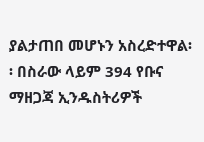ያልታጠበ መሆኑን አስረድተዋል፡፡ በስራው ላይም 394 የቡና ማዘጋጃ ኢንዱስትሪዎች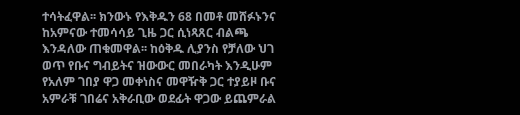ተሳትፈዋል፡፡ ክንውኑ የእቅዱን 68 በመቶ መሸፉኑንና ከአምናው ተመሳሳይ ጊዜ ጋር ሲነጻጸር ብልጫ እንዳለው ጠቁመዋል፡፡ ከዕቅዱ ሊያንስ የቻለው ህገ ወጥ የቡና ግብይትና ዝውውር መበራካት እንዲሁም የአለም ገበያ ዋጋ መቀነስና መዋዥቅ ጋር ተያይዞ ቡና አምራቹ ገበሬና አቅራቢው ወደፊት ዋጋው ይጨምራል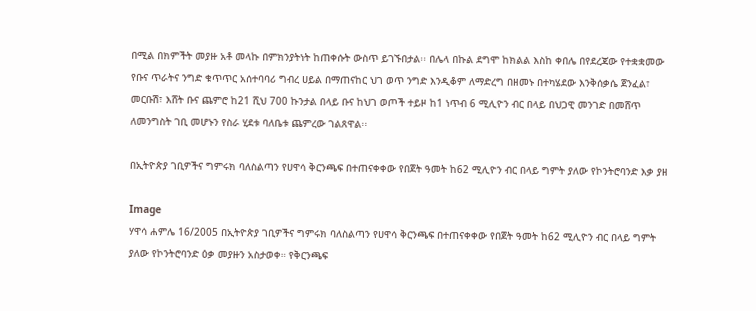በሚል በክምችት መያዙ አቶ መላኩ በምክንያትነት ከጠቀሱት ውስጥ ይገኙበታል፡፡ በሌላ በኩል ደግሞ ከክልል እስከ ቀበሌ በየደረጃው የተቋቋመው የቡና ጥራትና ንግድ ቁጥጥር አሰተባባሪ ግብረ ሀይል በማጠናከር ህገ ወጥ ንግድ እንዲቆም ለማድረግ በዘመኑ በተካሄደው እንቅሰቃሴ ጀንፈል፣ መርቡሽ፣ እሸት ቡና ጨምሮ ከ21 ሺህ 700 ኩንታል በላይ ቡና ከህገ ወጦች ተይዞ ከ1 ነጥብ 6 ሚሊዮን ብር በላይ በህጋዊ መንገድ በመሸጥ ለመንግስት ገቢ መሆኑን የስራ ሂደቱ ባለቤቱ ጨምረው ገልጸዋል፡፡

በኢትዮጵያ ገቢዎችና ግምሩክ ባለስልጣን የሀዋሳ ቅርንጫፍ በተጠናቀቀው የበጀት ዓመት ከ62 ሚሊዮን ብር በላይ ግምት ያለው የኮንትሮባንድ እቃ ያዘ

Image
ሃዋሳ ሐምሌ 16/2005 በኢትዮጵያ ገቢዎችና ግምሩክ ባለስልጣን የሀዋሳ ቅርንጫፍ በተጠናቀቀው የበጀት ዓመት ከ62 ሚሊዮን ብር በላይ ግምት ያለው የኮንትሮባንድ ዕቃ መያዙን አስታወቀ። የቅርንጫፍ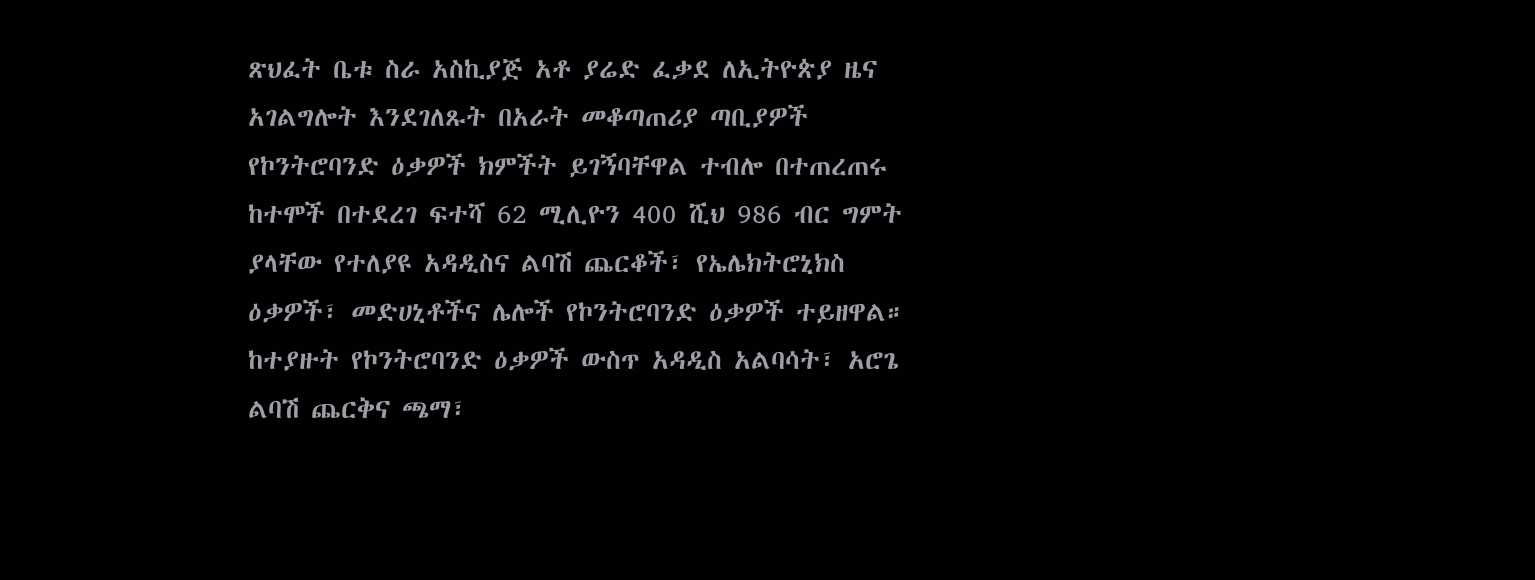ጽህፈት ቤቱ ስራ አስኪያጅ አቶ ያሬድ ፈቃደ ለኢትዮጵያ ዜና አገልግሎት እንደገለጹት በአራት መቆጣጠሪያ ጣቢያዎች የኮንትሮባንድ ዕቃዎች ክምችት ይገኝባቸዋል ተብሎ በተጠረጠሩ ከተሞች በተደረገ ፍተሻ 62 ሚሊዮን 400 ሺህ 986 ብር ግምት ያላቸው የተለያዩ አዳዲስና ልባሽ ጨርቆች፣ የኤሌክትሮኒክስ ዕቃዎች፣ መድሀኒቶችና ሌሎች የኮንትሮባንድ ዕቃዎች ተይዘዋል። ከተያዙት የኮንትሮባንድ ዕቃዎች ውስጥ አዳዲስ አልባሳት፣ አሮጌ ልባሽ ጨርቅና ጫማ፣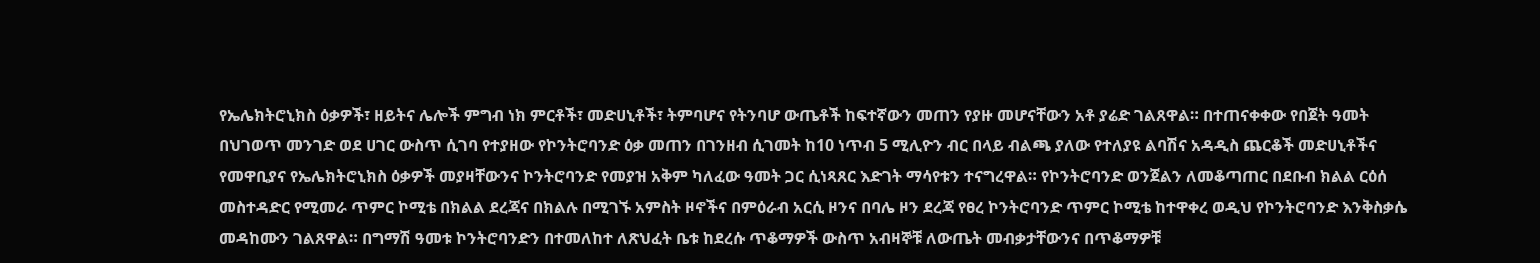የኤሌክትሮኒክስ ዕቃዎች፣ ዘይትና ሌሎች ምግብ ነክ ምርቶች፣ መድሀኒቶች፣ ትምባሆና የትንባሆ ውጤቶች ከፍተኛውን መጠን የያዙ መሆናቸውን አቶ ያሬድ ገልጸዋል። በተጠናቀቀው የበጀት ዓመት በህገወጥ መንገድ ወደ ሀገር ውስጥ ሲገባ የተያዘው የኮንትሮባንድ ዕቃ መጠን በገንዘብ ሲገመት ከ10 ነጥብ 5 ሚሊዮን ብር በላይ ብልጫ ያለው የተለያዩ ልባሽና አዳዲስ ጨርቆች መድሀኒቶችና የመዋቢያና የኤሌክትሮኒክስ ዕቃዎች መያዛቸውንና ኮንትሮባንድ የመያዝ አቅም ካለፈው ዓመት ጋር ሲነጻጸር እድገት ማሳየቱን ተናግረዋል። የኮንትሮባንድ ወንጀልን ለመቆጣጠር በደቡብ ክልል ርዕሰ መስተዳድር የሚመራ ጥምር ኮሚቴ በክልል ደረጃና በክልሉ በሚገኙ አምስት ዞኖችና በምዕራብ አርሲ ዞንና በባሌ ዞን ደረጃ የፀረ ኮንትሮባንድ ጥምር ኮሚቴ ከተዋቀረ ወዲህ የኮንትሮባንድ እንቅስቃሴ መዳከሙን ገልጸዋል። በግማሽ ዓመቱ ኮንትሮባንድን በተመለከተ ለጽህፈት ቤቱ ከደረሱ ጥቆማዎች ውስጥ አብዛኞቹ ለውጤት መብቃታቸውንና በጥቆማዎቹ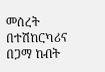መሰረት በተሽከርካሪና በጋማ ከብት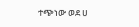ተጭነው ወደ ሀ